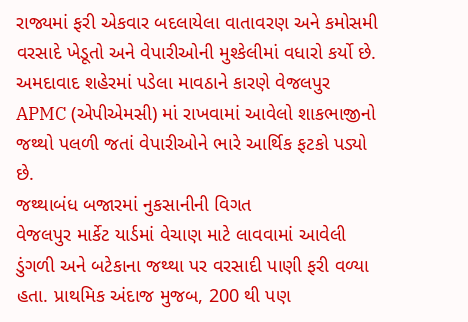રાજ્યમાં ફરી એકવાર બદલાયેલા વાતાવરણ અને કમોસમી વરસાદે ખેડૂતો અને વેપારીઓની મુશ્કેલીમાં વધારો કર્યો છે. અમદાવાદ શહેરમાં પડેલા માવઠાને કારણે વેજલપુર APMC (એપીએમસી) માં રાખવામાં આવેલો શાકભાજીનો જથ્થો પલળી જતાં વેપારીઓને ભારે આર્થિક ફટકો પડ્યો છે.
જથ્થાબંધ બજારમાં નુકસાનીની વિગત
વેજલપુર માર્કેટ યાર્ડમાં વેચાણ માટે લાવવામાં આવેલી ડુંગળી અને બટેકાના જથ્થા પર વરસાદી પાણી ફરી વળ્યા હતા. પ્રાથમિક અંદાજ મુજબ, 200 થી પણ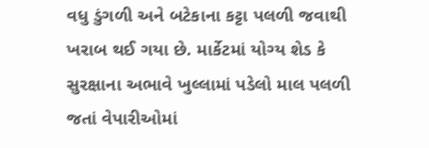વધુ ડુંગળી અને બટેકાના કટ્ટા પલળી જવાથી ખરાબ થઈ ગયા છે. માર્કેટમાં યોગ્ય શેડ કે સુરક્ષાના અભાવે ખુલ્લામાં પડેલો માલ પલળી જતાં વેપારીઓમાં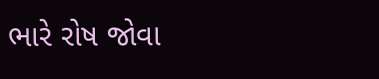ભારે રોષ જોવા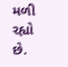મળી રહ્યો છે.